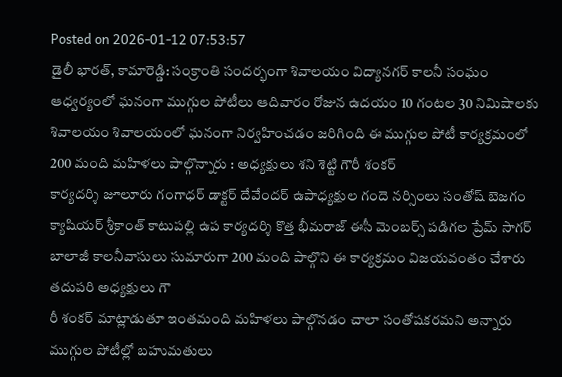Posted on 2026-01-12 07:53:57
డైలీ భారత్, కామారెడ్డి: సంక్రాంతి సందర్భంగా శివాలయం విద్యానగర్ కాలనీ సంఘం ఆధ్వర్యంలో ఘనంగా ముగ్గుల పోటీలు ఆదివారం రోజున ఉదయం 10 గంటల 30 నిమిషాలకు శివాలయం శివాలయంలో ఘనంగా నిర్వహించడం జరిగింది ఈ ముగ్గుల పోటీ కార్యక్రమంలో 200 మంది మహిళలు పాల్గొన్నారు : అధ్యక్షులు శని శెట్టి గౌరీ శంకర్
కార్యదర్శి జూలూరు గంగాధర్ డాక్టర్ దేవేందర్ ఉపాధ్యక్షుల గందె నర్సింలు సంతోష్ బెజగం క్యాషియర్ శ్రీకాంత్ కాటుపల్లి ఉప కార్యదర్శి కొత్త భీమరాజ్ ఈసీ మెంబర్స్ పడిగల ప్రేమ్ సాగర్ బాలాజీ కాలనీవాసులు సుమారుగా 200 మంది పాల్గొని ఈ కార్యక్రమం విజయవంతం చేశారు తదుపరి అధ్యక్షులు గౌ
రీ శంకర్ మాట్లాడుతూ ఇంతమంది మహిళలు పాల్గొనడం చాలా సంతోషకరమని అన్నారు ముగ్గుల పోటీల్లో బహుమతులు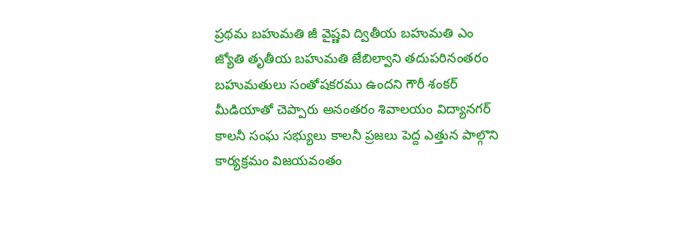ప్రథమ బహుమతి జీ వైష్ణవి ద్వితీయ బహుమతి ఎం జ్యోతి తృతీయ బహుమతి జేబిల్వాని తదుపరినంతరం బహుమతులు సంతోషకరము ఉందని గౌరీ శంకర్ మీడియాతో చెప్పారు అనంతరం శివాలయం విద్యానగర్ కాలనీ సంఘ సభ్యులు కాలనీ ప్రజలు పెద్ద ఎత్తున పాల్గొని కార్యక్రమం విజయవంతం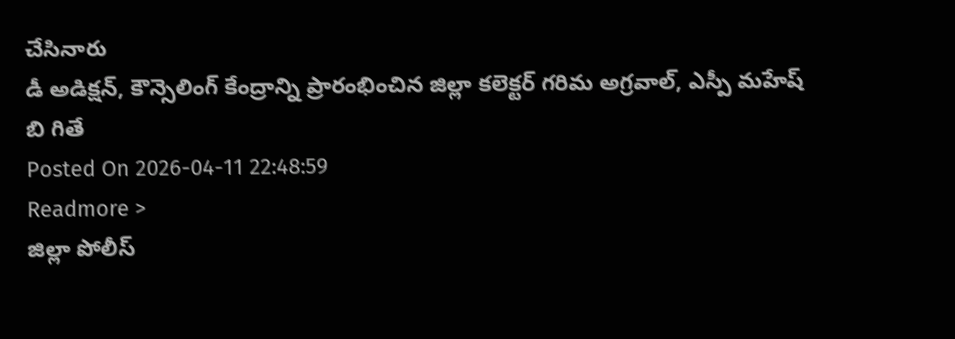చేసినారు
డీ అడిక్షన్, కౌన్సెలింగ్ కేంద్రాన్ని ప్రారంభించిన జిల్లా కలెక్టర్ గరిమ అగ్రవాల్, ఎస్పీ మహేష్ బి గితే
Posted On 2026-04-11 22:48:59
Readmore >
జిల్లా పోలీస్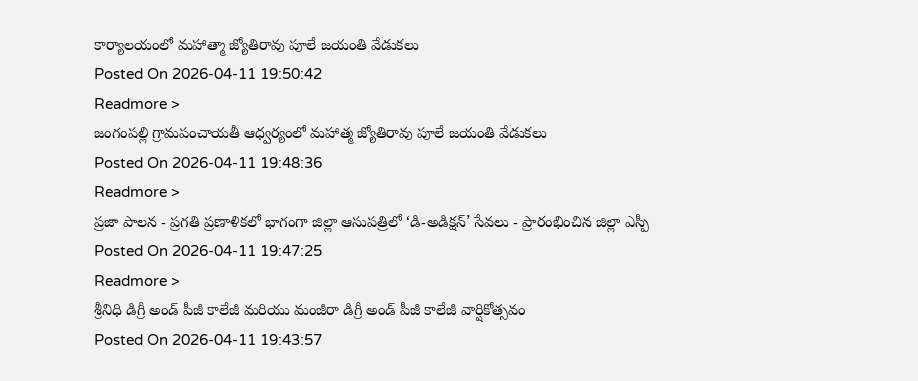కార్యాలయంలో మహాత్మా జ్యోతిరావు పూలే జయంతి వేడుకలు
Posted On 2026-04-11 19:50:42
Readmore >
జంగంపల్లి గ్రామపంచాయతీ ఆధ్వర్యంలో మహాత్మ జ్యోతిరావు పూలే జయంతి వేడుకలు
Posted On 2026-04-11 19:48:36
Readmore >
ప్రజా పాలన - ప్రగతి ప్రణాళికలో భాగంగా జిల్లా ఆసుపత్రిలో ‘డి-అడిక్షన్’ సేవలు - ప్రారంభించిన జిల్లా ఎస్పీ
Posted On 2026-04-11 19:47:25
Readmore >
శ్రీనిధి డిగ్రీ అండ్ పీజీ కాలేజీ మరియు మంజీరా డిగ్రీ అండ్ పీజీ కాలేజీ వార్షికోత్సవం
Posted On 2026-04-11 19:43:57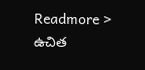Readmore >
ఉచిత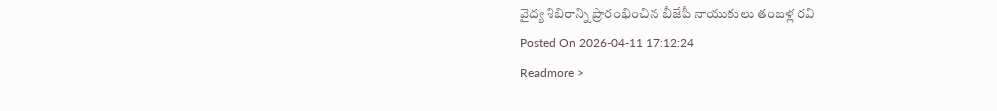వైద్య శిబిరాన్ని ప్రారంభించిన బీజేపీ నాయుకులు తంబళ్ల రవి
Posted On 2026-04-11 17:12:24
Readmore >